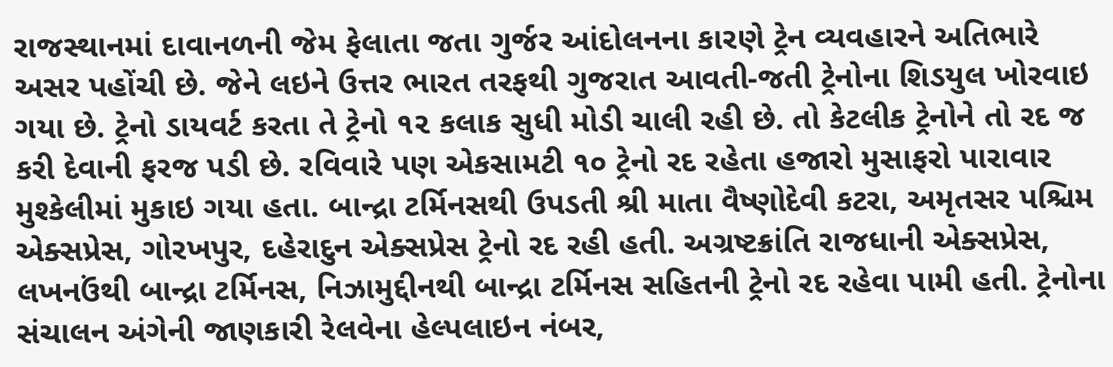રાજસ્થાનમાં દાવાનળની જેમ ફેલાતા જતા ગુર્જર આંદોલનના કારણે ટ્રેન વ્યવહારને અતિભારે અસર પહોંચી છે. જેને લઇને ઉત્તર ભારત તરફથી ગુજરાત આવતી-જતી ટ્રેનોના શિડયુલ ખોરવાઇ ગયા છે. ટ્રેનો ડાયવર્ટ કરતા તે ટ્રેનો ૧૨ કલાક સુધી મોડી ચાલી રહી છે. તો કેટલીક ટ્રેનોને તો રદ જ કરી દેવાની ફરજ પડી છે. રવિવારે પણ એકસામટી ૧૦ ટ્રેનો રદ રહેતા હજારો મુસાફરો પારાવાર મુશ્કેલીમાં મુકાઇ ગયા હતા. બાન્દ્રા ટર્મિનસથી ઉપડતી શ્રી માતા વૈષ્ણોદેવી કટરા, અમૃતસર પશ્ચિમ એક્સપ્રેસ, ગોરખપુર, દહેરાદુન એક્સપ્રેસ ટ્રેનો રદ રહી હતી. અગ્રષ્ટક્રાંતિ રાજધાની એક્સપ્રેસ, લખનઉંથી બાન્દ્રા ટર્મિનસ, નિઝામુદ્દીનથી બાન્દ્રા ટર્મિનસ સહિતની ટ્રેનો રદ રહેવા પામી હતી. ટ્રેનોના સંચાલન અંગેની જાણકારી રેલવેના હેલ્પલાઇન નંબર,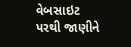વેબસાઇટ પરથી જાણીને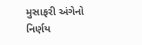મુસાફરી અંગેનો નિર્ણય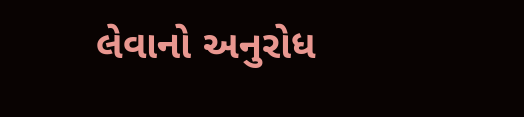લેવાનો અનુરોધ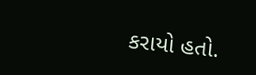કરાયો હતો.